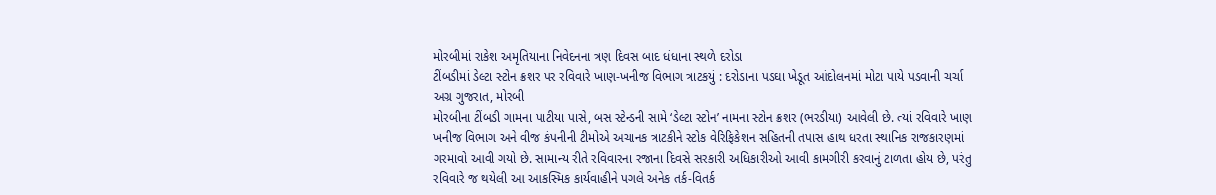મોરબીમાં રાકેશ અમૃતિયાના નિવેદનના ત્રણ દિવસ બાદ ધંધાના સ્થળે દરોડા
ટીંબડીમાં ડેલ્ટા સ્ટોન ક્રશર પર રવિવારે ખાણ-ખનીજ વિભાગ ત્રાટકયું : દરોડાના પડઘા ખેડૂત આંદોલનમાં મોટા પાયે પડવાની ચર્ચા
અગ્ર ગુજરાત, મોરબી
મોરબીના ટીંબડી ગામના પાટીયા પાસે, બસ સ્ટેન્ડની સામે ‘ડેલ્ટા સ્ટોન’ નામના સ્ટોન ક્રશર (ભરડીયા) આવેલી છે. ત્યાં રવિવારે ખાણ ખનીજ વિભાગ અને વીજ કંપનીની ટીમોએ અચાનક ત્રાટકીને સ્ટોક વેરિફિકેશન સહિતની તપાસ હાથ ધરતા સ્થાનિક રાજકારણમાં ગરમાવો આવી ગયો છે. સામાન્ય રીતે રવિવારના રજાના દિવસે સરકારી અધિકારીઓ આવી કામગીરી કરવાનું ટાળતા હોય છે, પરંતુ રવિવારે જ થયેલી આ આકસ્મિક કાર્યવાહીને પગલે અનેક તર્ક-વિતર્ક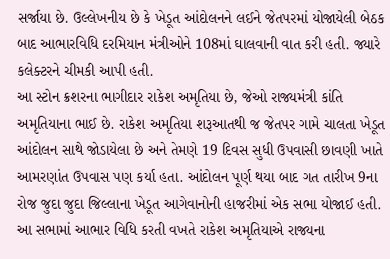સર્જાયા છે. ઉલ્લેખનીય છે કે ખેડૂત આંદોલનને લઈને જેતપરમાં યોજાયેલી બેઠક બાદ આભારવિધિ દરમિયાન મંત્રીઓને 108માં ઘાલવાની વાત કરી હતી. જ્યારે કલેક્ટરને ચીમકી આપી હતી.
આ સ્ટોન ક્રશરના ભાગીદાર રાકેશ અમૃતિયા છે, જેઓ રાજ્યમંત્રી કાંતિ અમૃતિયાના ભાઈ છે. રાકેશ અમૃતિયા શરૂઆતથી જ જેતપર ગામે ચાલતા ખેડૂત આંદોલન સાથે જોડાયેલા છે અને તેમણે 19 દિવસ સુધી ઉપવાસી છાવણી ખાતે આમરણાંત ઉપવાસ પણ કર્યા હતા. આંદોલન પૂર્ણ થયા બાદ ગત તારીખ 9ના રોજ જુદા જુદા જિલ્લાના ખેડૂત આગેવાનોની હાજરીમાં એક સભા યોજાઈ હતી. આ સભામાં આભાર વિધિ કરતી વખતે રાકેશ અમૃતિયાએ રાજ્યના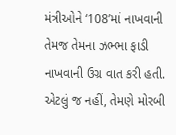મંત્રીઓને ‘108’માં નાખવાની તેમજ તેમના ઝભ્ભા ફાડી નાખવાની ઉગ્ર વાત કરી હતી.
એટલું જ નહીં, તેમણે મોરબી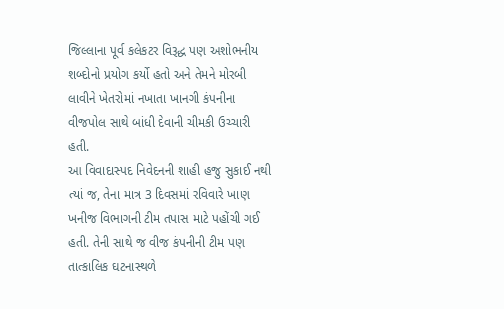જિલ્લાના પૂર્વ કલેકટર વિરૂદ્ધ પણ અશોભનીય શબ્દોનો પ્રયોગ કર્યો હતો અને તેમને મોરબી લાવીને ખેતરોમાં નખાતા ખાનગી કંપનીના વીજપોલ સાથે બાંધી દેવાની ચીમકી ઉચ્ચારી હતી.
આ વિવાદાસ્પદ નિવેદનની શાહી હજુ સુકાઈ નથી ત્યાં જ, તેના માત્ર 3 દિવસમાં રવિવારે ખાણ ખનીજ વિભાગની ટીમ તપાસ માટે પહોંચી ગઈ હતી. તેની સાથે જ વીજ કંપનીની ટીમ પણ તાત્કાલિક ઘટનાસ્થળે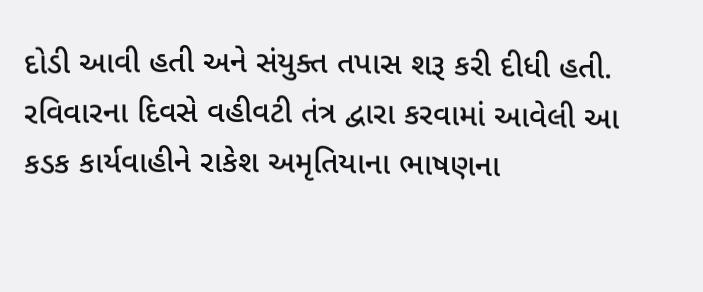દોડી આવી હતી અને સંયુક્ત તપાસ શરૂ કરી દીધી હતી.
રવિવારના દિવસે વહીવટી તંત્ર દ્વારા કરવામાં આવેલી આ કડક કાર્યવાહીને રાકેશ અમૃતિયાના ભાષણના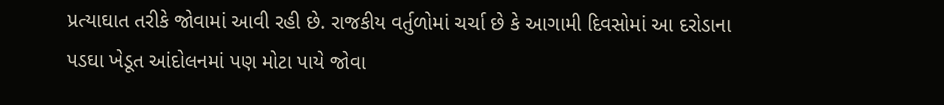પ્રત્યાઘાત તરીકે જોવામાં આવી રહી છે. રાજકીય વર્તુળોમાં ચર્ચા છે કે આગામી દિવસોમાં આ દરોડાના પડઘા ખેડૂત આંદોલનમાં પણ મોટા પાયે જોવા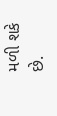મળી શકે છે.